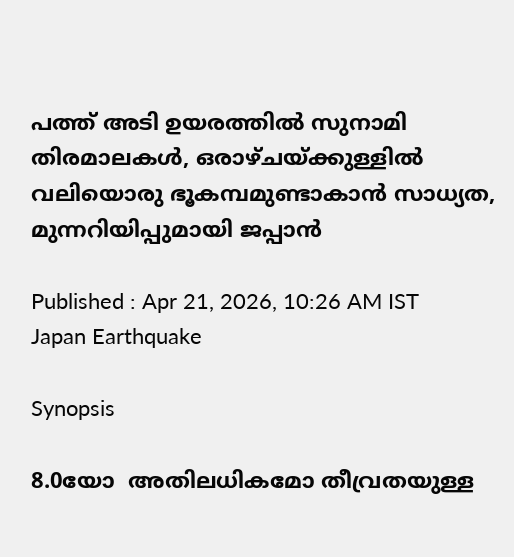പത്ത് അടി ഉയരത്തിൽ സുനാമി തിരമാലകൾ, ഒരാഴ്ചയ്ക്കുള്ളിൽ വലിയൊരു ഭൂകമ്പമുണ്ടാകാൻ സാധ്യത, മുന്നറിയിപ്പുമായി ജപ്പാൻ

Published : Apr 21, 2026, 10:26 AM IST
Japan Earthquake

Synopsis

8.0യോ  അതിലധികമോ തീവ്രതയുള്ള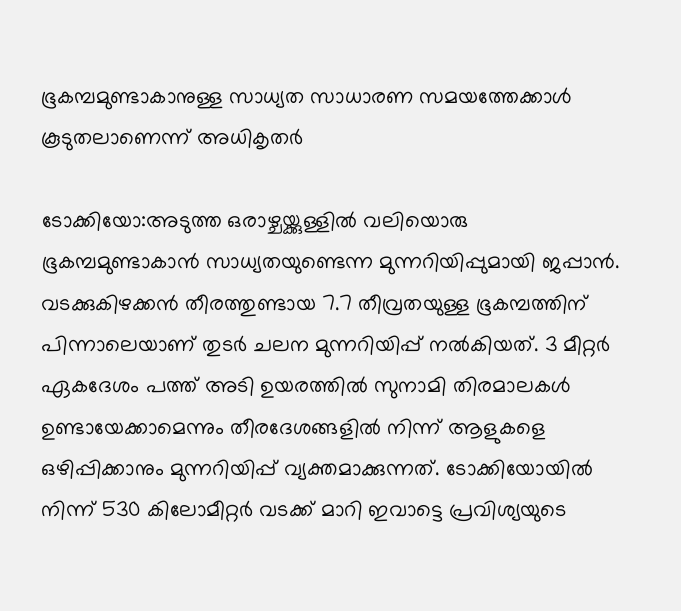ഭൂകമ്പമുണ്ടാകാനുള്ള സാധ്യത സാധാരണ സമയത്തേക്കാൾ കൂടുതലാണെന്ന് അധികൃതർ

ടോക്കിയോ:അടുത്ത ഒരാഴ്ചയ്ക്കുള്ളിൽ വലിയൊരു ഭൂകമ്പമുണ്ടാകാൻ സാധ്യതയുണ്ടെന്ന മുന്നറിയിപ്പുമായി ജപ്പാൻ. വടക്കുകിഴക്കൻ തീരത്തുണ്ടായ 7.7 തീവ്രതയുള്ള ഭൂകമ്പത്തിന് പിന്നാലെയാണ് തുടർ ചലന മുന്നറിയിപ്പ് നൽകിയത്. 3 മീറ്റർ ഏകദേശം പത്ത് അടി ഉയരത്തിൽ സുനാമി തിരമാലകൾ ഉണ്ടായേക്കാമെന്നും തീരദേശങ്ങളിൽ നിന്ന് ആളുകളെ ഒഴിപ്പിക്കാനും മുന്നറിയിപ്പ് വ്യക്തമാക്കുന്നത്. ടോക്കിയോയിൽ നിന്ന് 530 കിലോമീറ്റർ വടക്ക് മാറി ഇവാട്ടെ പ്രവിശ്യയുടെ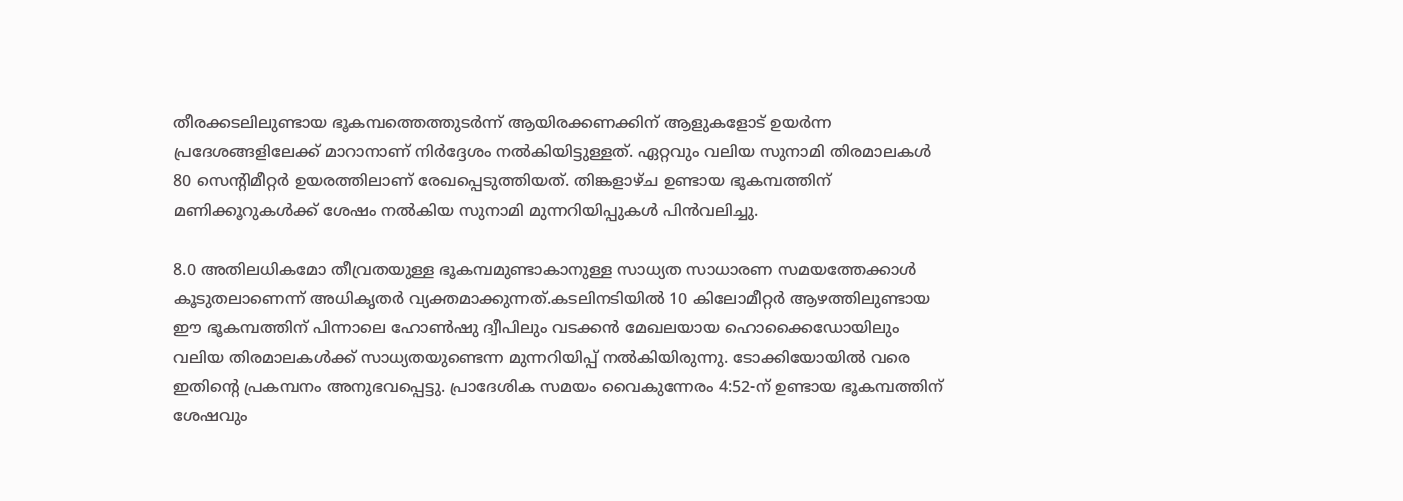തീരക്കടലിലുണ്ടായ ഭൂകമ്പത്തെത്തുടർന്ന് ആയിരക്കണക്കിന് ആളുകളോട് ഉയർന്ന പ്രദേശങ്ങളിലേക്ക് മാറാനാണ് നിർദ്ദേശം നൽകിയിട്ടുള്ളത്. ഏറ്റവും വലിയ സുനാമി തിരമാലകൾ 80 സെന്റിമീറ്റർ ഉയരത്തിലാണ് രേഖപ്പെടുത്തിയത്. തിങ്കളാഴ്ച ഉണ്ടായ ഭൂകമ്പത്തിന് മണിക്കൂറുകൾക്ക് ശേഷം നൽകിയ സുനാമി മുന്നറിയിപ്പുകൾ പിൻവലിച്ചു.

8.0 അതിലധികമോ തീവ്രതയുള്ള ഭൂകമ്പമുണ്ടാകാനുള്ള സാധ്യത സാധാരണ സമയത്തേക്കാൾ കൂടുതലാണെന്ന് അധികൃതർ വ്യക്തമാക്കുന്നത്.കടലിനടിയിൽ 10 കിലോമീറ്റർ ആഴത്തിലുണ്ടായ ഈ ഭൂകമ്പത്തിന് പിന്നാലെ ഹോൺഷു ദ്വീപിലും വടക്കൻ മേഖലയായ ഹൊക്കൈഡോയിലും വലിയ തിരമാലകൾക്ക് സാധ്യതയുണ്ടെന്ന മുന്നറിയിപ്പ് നൽകിയിരുന്നു. ടോക്കിയോയിൽ വരെ ഇതിന്റെ പ്രകമ്പനം അനുഭവപ്പെട്ടു. പ്രാദേശിക സമയം വൈകുന്നേരം 4:52-ന് ഉണ്ടായ ഭൂകമ്പത്തിന് ശേഷവും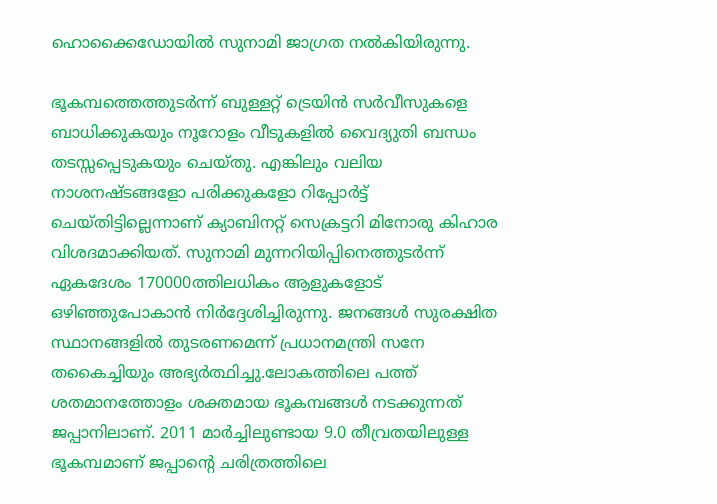ഹൊക്കൈഡോയിൽ സുനാമി ജാഗ്രത നൽകിയിരുന്നു.

ഭൂകമ്പത്തെത്തുടർന്ന് ബുള്ളറ്റ് ട്രെയിൻ സർവീസുകളെ ബാധിക്കുകയും നൂറോളം വീടുകളിൽ വൈദ്യുതി ബന്ധം തടസ്സപ്പെടുകയും ചെയ്തു. എങ്കിലും വലിയ നാശനഷ്ടങ്ങളോ പരിക്കുകളോ റിപ്പോർട്ട് ചെയ്തിട്ടില്ലെന്നാണ് ക്യാബിനറ്റ് സെക്രട്ടറി മിനോരു കിഹാര വിശദമാക്കിയത്. സുനാമി മുന്നറിയിപ്പിനെത്തുടർന്ന് ഏകദേശം 170000ത്തിലധികം ആളുകളോട് ഒഴിഞ്ഞുപോകാന്‍ നിർദ്ദേശിച്ചിരുന്നു. ജനങ്ങൾ സുരക്ഷിത സ്ഥാനങ്ങളിൽ തുടരണമെന്ന് പ്രധാനമന്ത്രി സനേ തകൈച്ചിയും അഭ്യർത്ഥിച്ചു.ലോകത്തിലെ പത്ത് ശതമാനത്തോളം ശക്തമായ ഭൂകമ്പങ്ങൾ നടക്കുന്നത് ജപ്പാനിലാണ്. 2011 മാർച്ചിലുണ്ടായ 9.0 തീവ്രതയിലുള്ള ഭൂകമ്പമാണ് ജപ്പാന്റെ ചരിത്രത്തിലെ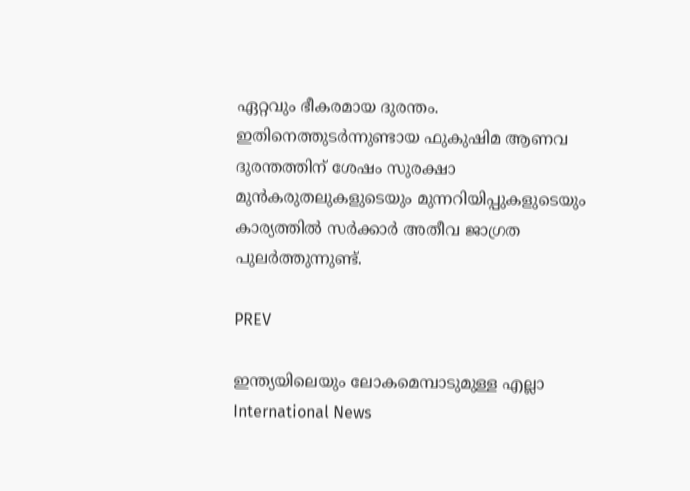ഏറ്റവും ഭീകരമായ ദുരന്തം. ഇതിനെത്തുടർന്നുണ്ടായ ഫുകുഷിമ ആണവ ദുരന്തത്തിന് ശേഷം സുരക്ഷാ മുൻകരുതലുകളുടെയും മുന്നറിയിപ്പുകളുടെയും കാര്യത്തിൽ സർക്കാർ അതീവ ജാഗ്രത പുലർത്തുന്നുണ്ട്.

PREV

ഇന്ത്യയിലെയും ലോകമെമ്പാടുമുള്ള എല്ലാ International News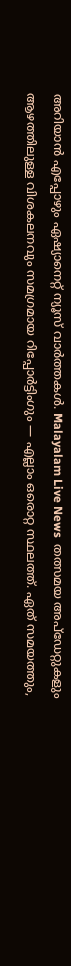അറിയാൻ എപ്പോഴും ഏഷ്യാനെറ്റ് ന്യൂസ് വാർത്തകൾ. Malayalam Live News  തത്സമയ അപ്‌ഡേറ്റുകളും ആഴത്തിലുള്ള വിശകലനവും സമഗ്രമായ റിപ്പോർട്ടിംഗും — എല്ലാം ഒരൊറ്റ സ്ഥലത്ത്. ഏത് സമയത്തും,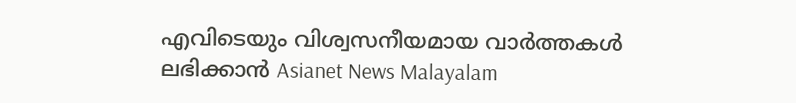എവിടെയും വിശ്വസനീയമായ വാർത്തകൾ ലഭിക്കാൻ Asianet News Malayalam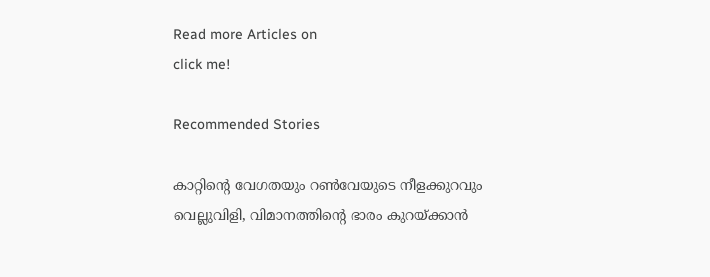Read more Articles on
click me!

Recommended Stories

കാറ്റിന്റെ വേഗതയും റൺവേയുടെ നീളക്കുറവും വെല്ലുവിളി, വിമാനത്തിന്റെ ഭാരം കുറയ്ക്കാൻ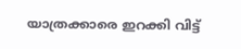യാത്രക്കാരെ ഇറക്കി വിട്ട്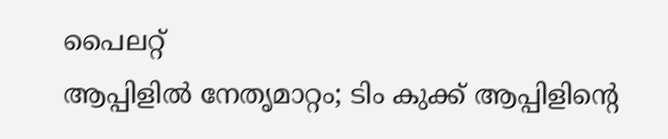പൈലറ്റ്
ആപ്പിളിൽ നേതൃമാറ്റം; ടിം കുക്ക് ആപ്പിളിൻ്റെ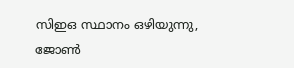സിഇഒ സ്ഥാനം ഒഴിയുന്നു, ജോൺ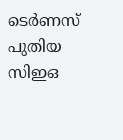ടെർണസ്‌ പുതിയ സിഇഒ